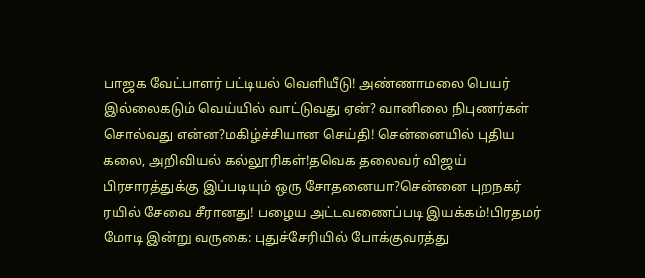பாஜக வேட்பாளர் பட்டியல் வெளியீடு! அண்ணாமலை பெயர் இல்லைகடும் வெய்யில் வாட்டுவது ஏன்? வானிலை நிபுணர்கள் சொல்வது என்ன?மகிழ்ச்சியான செய்தி! சென்னையில் புதிய கலை, அறிவியல் கல்லூரிகள்!தவெக தலைவர் விஜய் பிரசாரத்துக்கு இப்படியும் ஒரு சோதனையா?சென்னை புறநகர் ரயில் சேவை சீரானது! பழைய அட்டவணைப்படி இயக்கம்!பிரதமர் மோடி இன்று வருகை: புதுச்சேரியில் போக்குவரத்து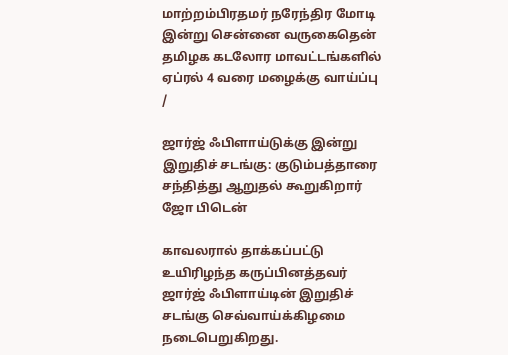மாற்றம்பிரதமர் நரேந்திர மோடி இன்று சென்னை வருகைதென் தமிழக கடலோர மாவட்டங்களில் ஏப்ரல் 4 வரை மழைக்கு வாய்ப்பு
/

ஜார்ஜ் ஃபிளாய்டுக்கு இன்று இறுதிச் சடங்கு: குடும்பத்தாரை சந்தித்து ஆறுதல் கூறுகிறார் ஜோ பிடென்

காவலரால் தாக்கப்பட்டு உயிரிழந்த கருப்பினத்தவர் ஜார்ஜ் ஃபிளாய்டின் இறுதிச் சடங்கு செவ்வாய்க்கிழமை நடைபெறுகிறது.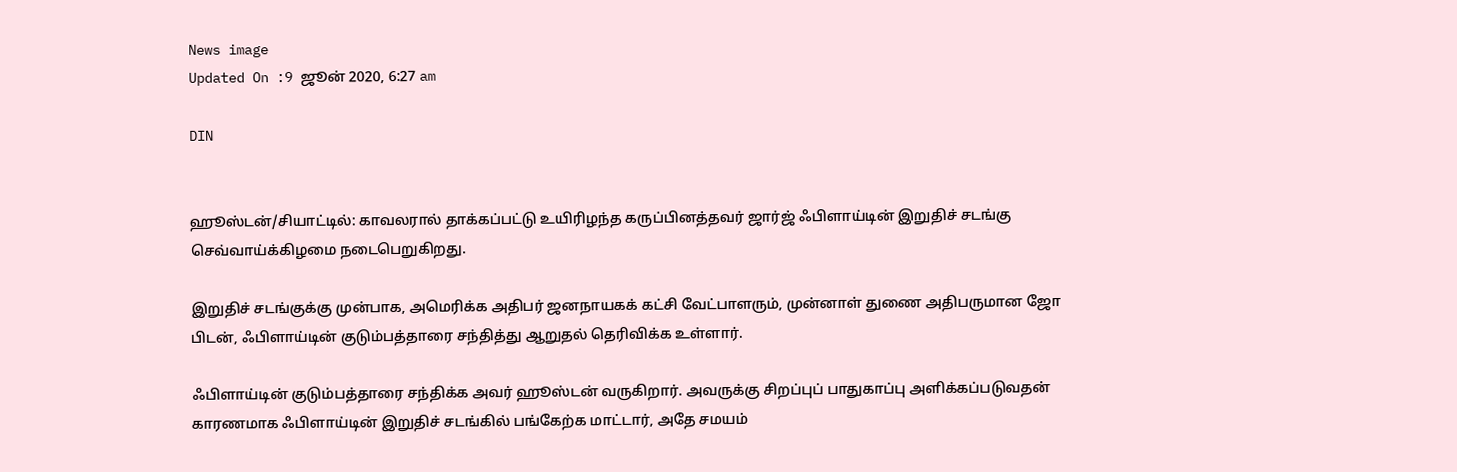News image
Updated On :9 ஜூன் 2020, 6:27 am

DIN


ஹூஸ்டன்/சியாட்டில்: காவலரால் தாக்கப்பட்டு உயிரிழந்த கருப்பினத்தவர் ஜார்ஜ் ஃபிளாய்டின் இறுதிச் சடங்கு செவ்வாய்க்கிழமை நடைபெறுகிறது.

இறுதிச் சடங்குக்கு முன்பாக, அமெரிக்க அதிபர் ஜனநாயகக் கட்சி வேட்பாளரும், முன்னாள் துணை அதிபருமான ஜோ பிடன், ஃபிளாய்டின் குடும்பத்தாரை சந்தித்து ஆறுதல் தெரிவிக்க உள்ளார்.

ஃபிளாய்டின் குடும்பத்தாரை சந்திக்க அவர் ஹூஸ்டன் வருகிறார். அவருக்கு சிறப்புப் பாதுகாப்பு அளிக்கப்படுவதன் காரணமாக ஃபிளாய்டின் இறுதிச் சடங்கில் பங்கேற்க மாட்டார், அதே சமயம்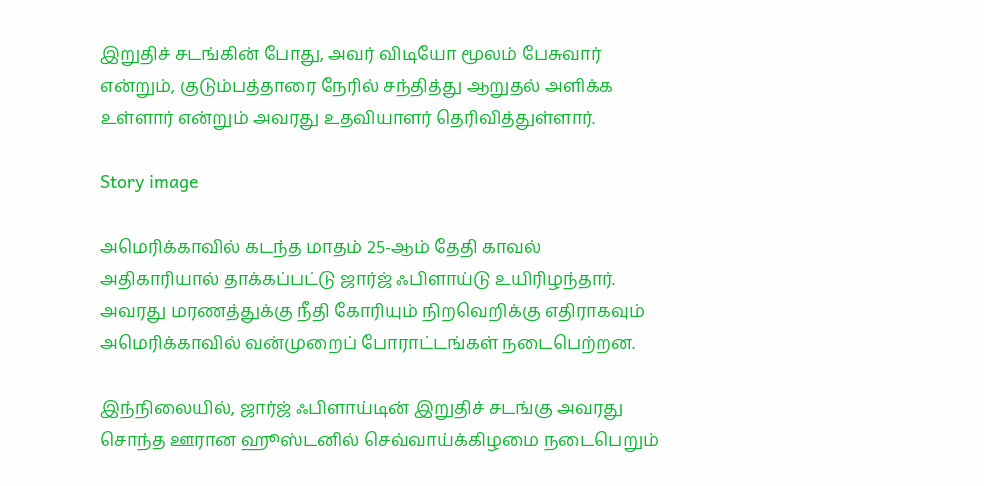இறுதிச் சடங்கின் போது, அவர் விடியோ மூலம் பேசுவார் என்றும், குடும்பத்தாரை நேரில் சந்தித்து ஆறுதல் அளிக்க உள்ளார் என்றும் அவரது உதவியாளர் தெரிவித்துள்ளார்.

Story image

அமெரிக்காவில் கடந்த மாதம் 25-ஆம் தேதி காவல் அதிகாரியால் தாக்கப்பட்டு ஜார்ஜ் ஃபிளாய்டு உயிரிழந்தார். அவரது மரணத்துக்கு நீதி கோரியும் நிறவெறிக்கு எதிராகவும் அமெரிக்காவில் வன்முறைப் போராட்டங்கள் நடைபெற்றன.

இந்நிலையில், ஜார்ஜ் ஃபிளாய்டின் இறுதிச் சடங்கு அவரது சொந்த ஊரான ஹூஸ்டனில் செவ்வாய்க்கிழமை நடைபெறும்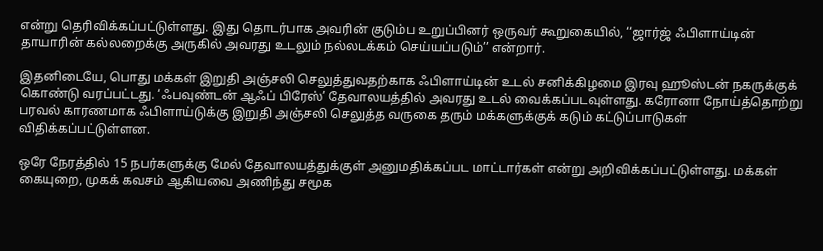என்று தெரிவிக்கப்பட்டுள்ளது. இது தொடர்பாக அவரின் குடும்ப உறுப்பினர் ஒருவர் கூறுகையில், ‘‘ஜார்ஜ் ஃபிளாய்டின் தாயாரின் கல்லறைக்கு அருகில் அவரது உடலும் நல்லடக்கம் செய்யப்படும்’’ என்றார்.

இதனிடையே, பொது மக்கள் இறுதி அஞ்சலி செலுத்துவதற்காக ஃபிளாய்டின் உடல் சனிக்கிழமை இரவு ஹூஸ்டன் நகருக்குக் கொண்டு வரப்பட்டது. ‘ஃபவுண்டன் ஆஃப் பிரேஸ்’ தேவாலயத்தில் அவரது உடல் வைக்கப்படவுள்ளது. கரோனா நோய்த்தொற்று பரவல் காரணமாக ஃபிளாய்டுக்கு இறுதி அஞ்சலி செலுத்த வருகை தரும் மக்களுக்குக் கடும் கட்டுப்பாடுகள் விதிக்கப்பட்டுள்ளன.

ஒரே நேரத்தில் 15 நபர்களுக்கு மேல் தேவாலயத்துக்குள் அனுமதிக்கப்பட மாட்டார்கள் என்று அறிவிக்கப்பட்டுள்ளது. மக்கள் கையுறை, முகக் கவசம் ஆகியவை அணிந்து சமூக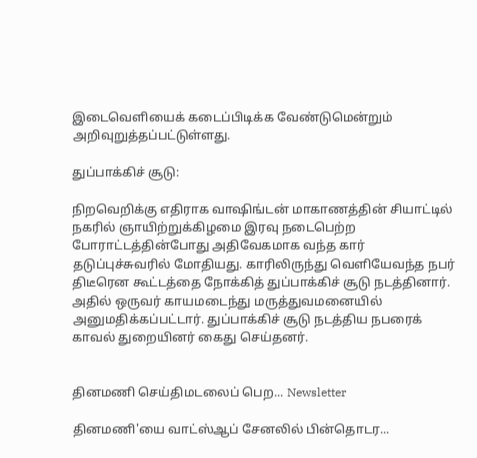இடைவெளியைக் கடைப்பிடிக்க வேண்டுமென்றும் அறிவுறுத்தப்பட்டுள்ளது.

துப்பாக்கிச் சூடு:

நிறவெறிக்கு எதிராக வாஷிங்டன் மாகாணத்தின் சியாட்டில் நகரில் ஞாயிற்றுக்கிழமை இரவு நடைபெற்ற போராட்டத்தின்போது அதிவேகமாக வந்த கார் தடுப்புச்சுவரில் மோதியது. காரிலிருந்து வெளியேவந்த நபர் திடீரென கூட்டத்தை நோக்கித் துப்பாக்கிச் சூடு நடத்தினார். அதில் ஒருவர் காயமடைந்து மருத்துவமனையில் அனுமதிக்கப்பட்டார். துப்பாக்கிச் சூடு நடத்திய நபரைக் காவல் துறையினர் கைது செய்தனர்.


தினமணி செய்திமடலைப் பெற... Newsletter

தினமணி'யை வாட்ஸ்ஆப் சேனலில் பின்தொடர...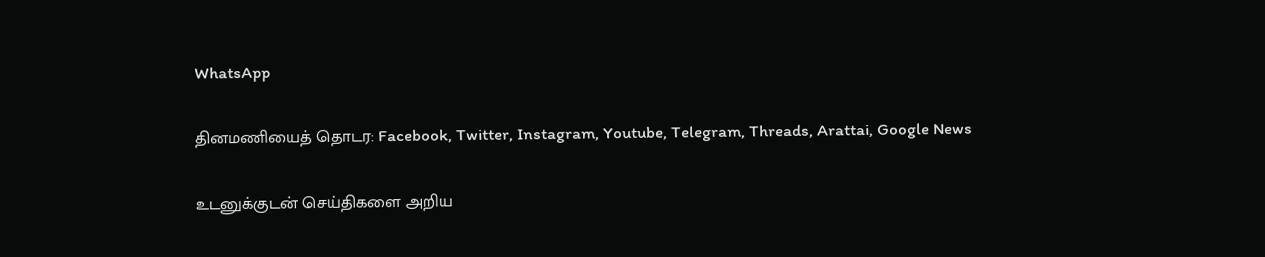WhatsApp

தினமணியைத் தொடர: Facebook, Twitter, Instagram, Youtube, Telegram, Threads, Arattai, Google News

உடனுக்குடன் செய்திகளை அறிய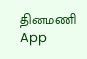தினமணி App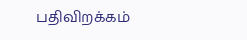பதிவிறக்கம்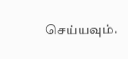செய்யவும்.